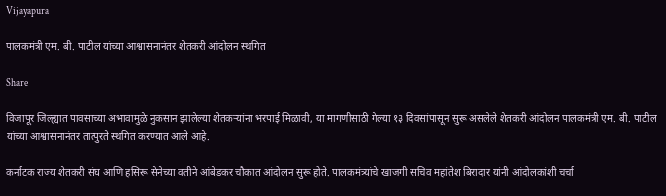Vijayapura

पालकमंत्री एम. बी. पाटील यांच्या आश्वासनानंतर शेतकरी आंदोलन स्थगित

Share

विजापूर जिल्ह्यात पावसाच्या अभावामुळे नुकसान झालेल्या शेतकऱ्यांना भरपाई मिळावी, या मागणीसाठी गेल्या १३ दिवसांपासून सुरू असलेले शेतकरी आंदोलन पालकमंत्री एम. बी. पाटील यांच्या आश्वासनानंतर तात्पुरते स्थगित करण्यात आले आहे.

कर्नाटक राज्य शेतकरी संघ आणि हसिरू सेनेच्या वतीने आंबेडकर चौकात आंदोलन सुरू होते. पालकमंत्र्यांचे खाजगी सचिव महांतेश बिरादार यांनी आंदोलकांशी चर्चा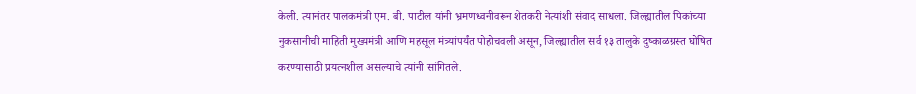केली. त्यानंतर पालकमंत्री एम. बी. पाटील यांनी भ्रमणध्वनीवरून शेतकरी नेत्यांशी संवाद साधला. जिल्ह्यातील पिकांच्या नुकसानीची माहिती मुख्यमंत्री आणि महसूल मंत्र्यांपर्यंत पोहोचवली असून, जिल्ह्यातील सर्व १३ तालुके दुष्काळग्रस्त घोषित करण्यासाठी प्रयत्नशील असल्याचे त्यांनी सांगितले.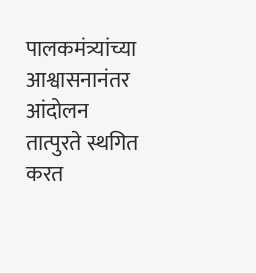पालकमंत्र्यांच्या आश्वासनानंतर आंदोलन तात्पुरते स्थगित करत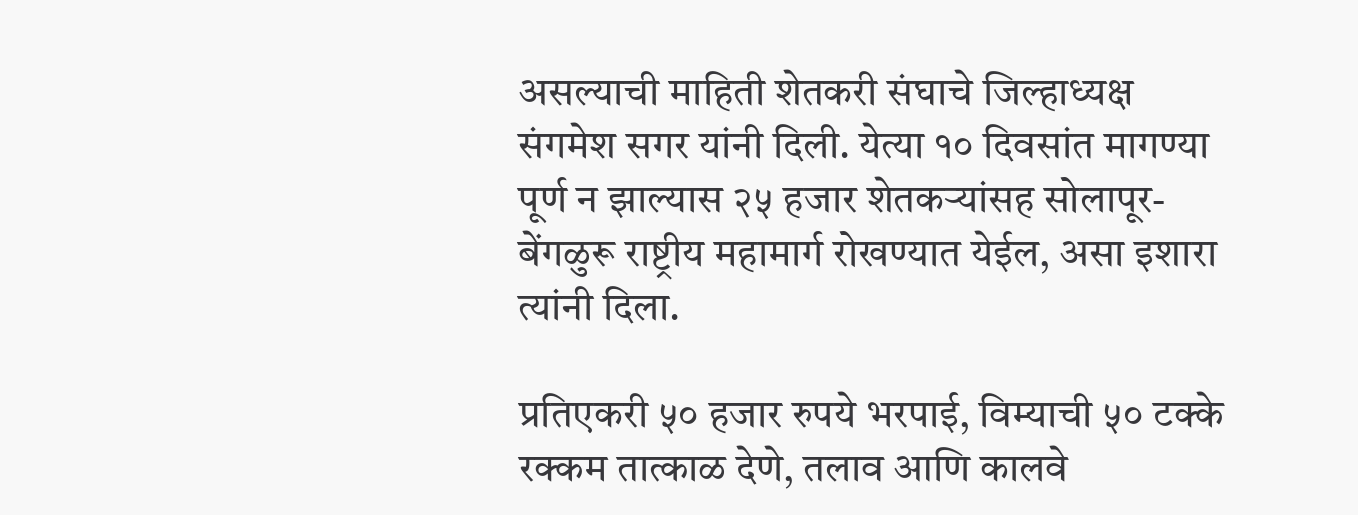असल्याची माहिती शेतकरी संघाचे जिल्हाध्यक्ष संगमेश सगर यांनी दिली. येत्या १० दिवसांत मागण्या पूर्ण न झाल्यास २५ हजार शेतकऱ्यांसह सोलापूर-बेंगळुरू राष्ट्रीय महामार्ग रोखण्यात येईल, असा इशारा त्यांनी दिला.

प्रतिएकरी ५० हजार रुपये भरपाई, विम्याची ५० टक्के रक्कम तात्काळ देणे, तलाव आणि कालवे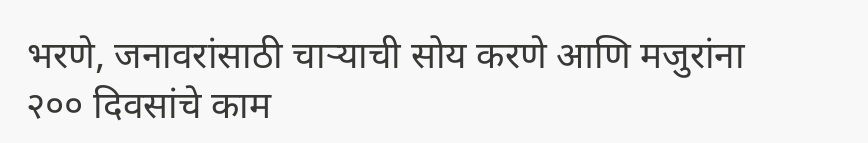भरणे, जनावरांसाठी चाऱ्याची सोय करणे आणि मजुरांना २०० दिवसांचे काम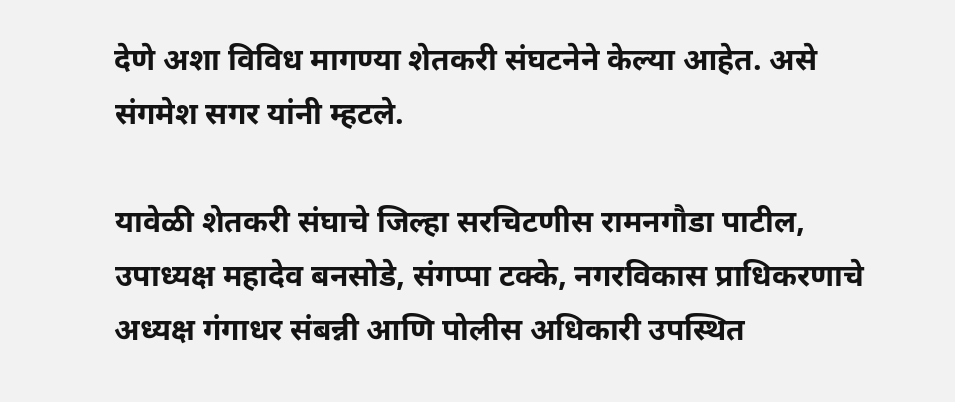देणे अशा विविध मागण्या शेतकरी संघटनेने केल्या आहेत. असे संगमेश सगर यांनी म्हटले.

यावेळी शेतकरी संघाचे जिल्हा सरचिटणीस रामनगौडा पाटील, उपाध्यक्ष महादेव बनसोडे, संगप्पा टक्के, नगरविकास प्राधिकरणाचे अध्यक्ष गंगाधर संबन्नी आणि पोलीस अधिकारी उपस्थित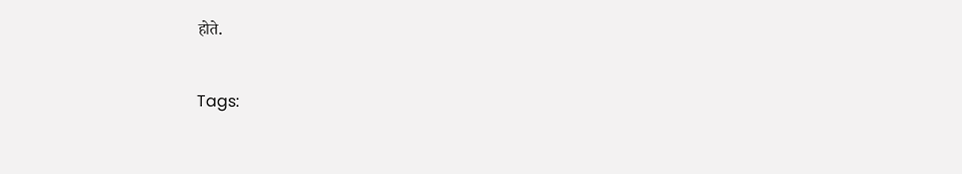होते.

Tags: